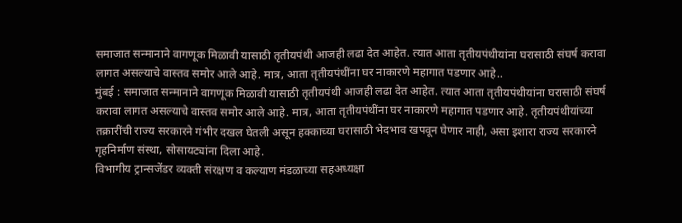समाजात सन्मानाने वागणूक मिळावी यासाठी तृतीयपंथी आजही लढा देत आहेत. त्यात आता तृतीयपंथीयांना घरासाठी संघर्ष करावा लागत असल्याचे वास्तव समोर आले आहे. मात्र, आता तृतीयपंथींना घर नाकारणे महागात पडणार आहे..
मुंबई : समाजात सन्मानाने वागणूक मिळावी यासाठी तृतीयपंथी आजही लढा देत आहेत. त्यात आता तृतीयपंथीयांना घरासाठी संघर्ष करावा लागत असल्याचे वास्तव समोर आले आहे. मात्र, आता तृतीयपंथींना घर नाकारणे महागात पडणार आहे. तृतीयपंथीयांच्या तक्रारींची राज्य सरकारने गंभीर दखल घेतली असून हक्काच्या घरासाठी भेदभाव खपवून घेणार नाही, असा इशारा राज्य सरकारने गृहनिर्माण संस्था, सोसायट्यांना दिला आहे.
विभागीय ट्रान्सजेंडर व्यक्ती संरक्षण व कल्याण मंडळाच्या सहअध्यक्षा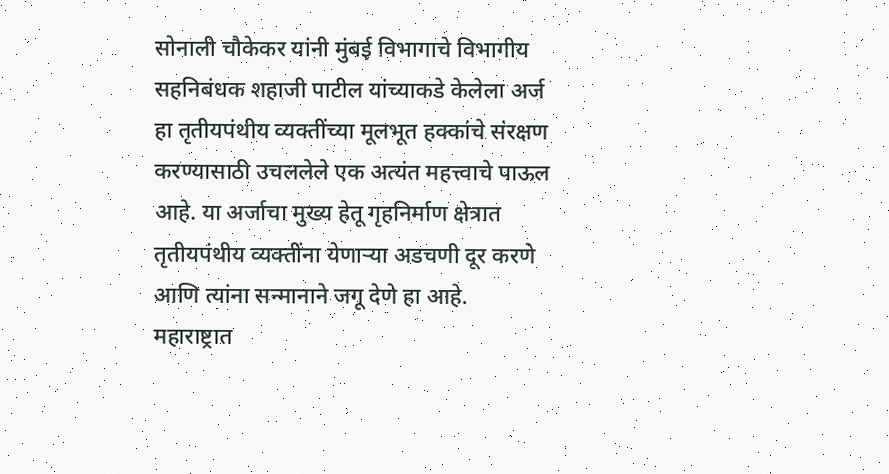सोनाली चौकेकर यांनी मुंबई विभागाचे विभागीय सहनिबंधक शहाजी पाटील यांच्याकडे केलेला अर्ज हा तृतीयपंथीय व्यक्तींच्या मूलभूत हक्कांचे संरक्षण करण्यासाठी उचललेले एक अत्यंत महत्त्वाचे पाऊल आहे. या अर्जाचा मुख्य हेतू गृहनिर्माण क्षेत्रात तृतीयपंथीय व्यक्तींना येणाऱ्या अडचणी दूर करणे आणि त्यांना सन्मानाने जगू देणे हा आहे.
महाराष्ट्रात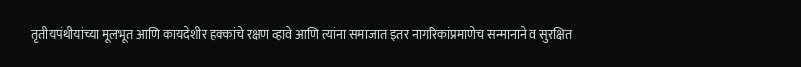तृतीयपंथीयांच्या मूलभूत आणि कायदेशीर हक्कांचे रक्षण व्हावे आणि त्यांना समाजात इतर नागरिकांप्रमाणेच सन्मानाने व सुरक्षित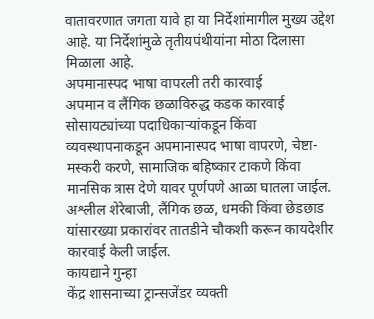वातावरणात जगता यावे हा या निर्देशांमागील मुख्य उद्देश आहे. या निर्देशांमुळे तृतीयपंथीयांना मोठा दिलासा मिळाला आहे.
अपमानास्पद भाषा वापरली तरी कारवाई
अपमान व लैंगिक छळाविरुद्ध कडक कारवाई सोसायट्यांच्या पदाधिकाऱ्यांकडून किंवा व्यवस्थापनाकडून अपमानास्पद भाषा वापरणे, चेष्टा-मस्करी करणे, सामाजिक बहिष्कार टाकणे किंवा मानसिक त्रास देणे यावर पूर्णपणे आळा घातला जाईल. अश्लील शेरेबाजी, लैंगिक छळ, धमकी किंवा छेडछाड यांसारख्या प्रकारांवर तातडीने चौकशी करून कायदेशीर कारवाई केली जाईल.
कायद्याने गुन्हा
केंद्र शासनाच्या ट्रान्सजेंडर व्यक्ती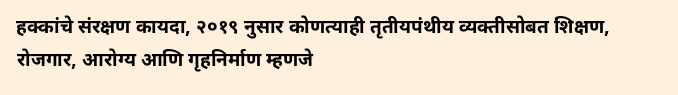हक्कांचे संरक्षण कायदा, २०१९ नुसार कोणत्याही तृतीयपंथीय व्यक्तीसोबत शिक्षण, रोजगार, आरोग्य आणि गृहनिर्माण म्हणजे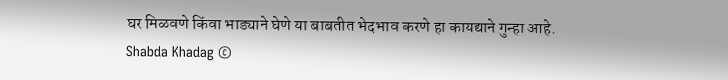घर मिळवणे किंवा भाड्याने घेणे या बाबतीत भेदभाव करणे हा कायद्याने गुन्हा आहे.
Shabda Khadag ©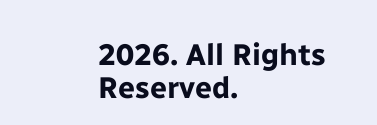2026. All Rights Reserved.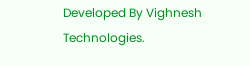Developed By Vighnesh Technologies.